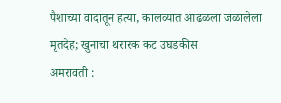पैशाच्या वादातून हत्या, कालव्यात आढळला जळालेला मृतदेह; खुनाचा थरारक कट उघडकीस
अमरावती :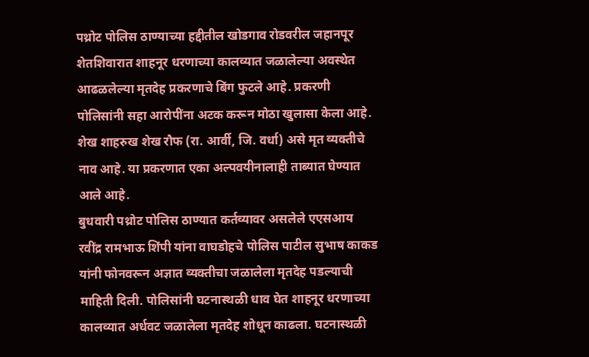पथ्रोट पोलिस ठाण्याच्या हद्दीतील खोडगाव रोडवरील जहानपूर शेतशिवारात शाहनूर धरणाच्या कालव्यात जळालेल्या अवस्थेत आढळलेल्या मृतदेह प्रकरणाचे बिंग फुटले आहे. प्रकरणी पोलिसांनी सहा आरोपींना अटक करून मोठा खुलासा केला आहे. शेख शाहरुख शेख रौफ (रा. आर्वी, जि. वर्धा) असे मृत व्यक्तीचे नाव आहे. या प्रकरणात एका अल्पवयीनालाही ताब्यात घेण्यात आले आहे.
बुधवारी पथ्रोट पोलिस ठाण्यात कर्तव्यावर असलेले एएसआय रवींद्र रामभाऊ शिंपी यांना वाघडोहचे पोलिस पाटील सुभाष काकड यांनी फोनवरून अज्ञात व्यक्तीचा जळालेला मृतदेह पडल्याची माहिती दिली. पोलिसांनी घटनास्थळी धाव घेत शाहनूर धरणाच्या कालव्यात अर्धवट जळालेला मृतदेह शोधून काढला. घटनास्थळी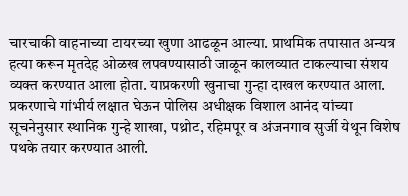चारचाकी वाहनाच्या टायरच्या खुणा आढळून आल्या. प्राथमिक तपासात अन्यत्र हत्या करून मृतदेह ओळख लपवण्यासाठी जाळून कालव्यात टाकल्याचा संशय व्यक्त करण्यात आला होता. याप्रकरणी खुनाचा गुन्हा दाखल करण्यात आला.
प्रकरणाचे गांभीर्य लक्षात घेऊन पोलिस अधीक्षक विशाल आनंद यांच्या सूचनेनुसार स्थानिक गुन्हे शाखा, पथ्रोट, रहिमपूर व अंजनगाव सुर्जी येथून विशेष पथके तयार करण्यात आली.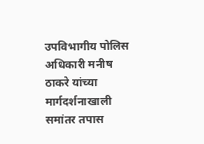उपविभागीय पोलिस अधिकारी मनीष ठाकरे यांच्या मार्गदर्शनाखाली समांतर तपास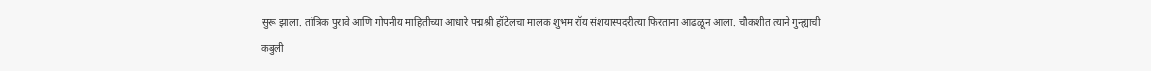सुरू झाला. तांत्रिक पुरावे आणि गोपनीय माहितीच्या आधारे पद्मश्री हॉटेलचा मालक शुभम रॉय संशयास्पदरीत्या फिरताना आढळून आला. चौकशीत त्याने गुन्ह्याची कबुली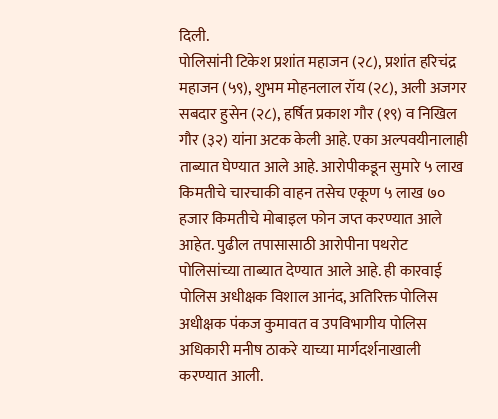दिली.
पोलिसांनी टिकेश प्रशांत महाजन (२८), प्रशांत हरिचंद्र महाजन (५९), शुभम मोहनलाल रॉय (२८), अली अजगर सबदार हुसेन (२८), हर्षित प्रकाश गौर (१९) व निखिल गौर (३२) यांना अटक केली आहे. एका अल्पवयीनालाही ताब्यात घेण्यात आले आहे. आरोपीकडून सुमारे ५ लाख किमतीचे चारचाकी वाहन तसेच एकूण ५ लाख ७० हजार किमतीचे मोबाइल फोन जप्त करण्यात आले आहेत. पुढील तपासासाठी आरोपीना पथरोट पोलिसांच्या ताब्यात देण्यात आले आहे. ही कारवाई पोलिस अधीक्षक विशाल आनंद, अतिरिक्त पोलिस अधीक्षक पंकज कुमावत व उपविभागीय पोलिस अधिकारी मनीष ठाकरे याच्या मार्गदर्शनाखाली करण्यात आली.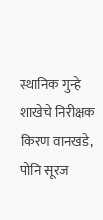स्थानिक गुन्हे शाखेचे निरीक्षक किरण वानखडे, पोनि सूरज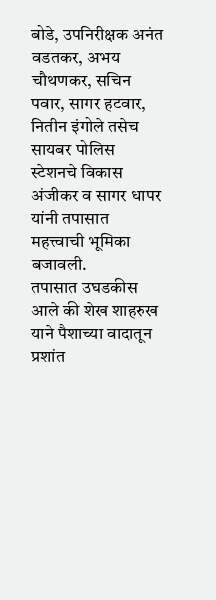बोडे, उपनिरीक्षक अनंत वडतकर, अभय चौथणकर, सचिन पवार, सागर हटवार, नितीन इंगोले तसेच सायबर पोलिस स्टेशनचे विकास अंजीकर व सागर धापर यांनी तपासात महत्त्वाची भूमिका बजावली.
तपासात उघडकीस आले की शेख शाहरुख याने पैशाच्या वादातून प्रशांत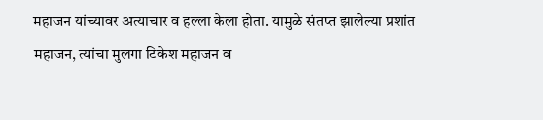महाजन यांच्यावर अत्याचार व हल्ला केला होता. यामुळे संतप्त झालेल्या प्रशांत महाजन, त्यांचा मुलगा टिकेश महाजन व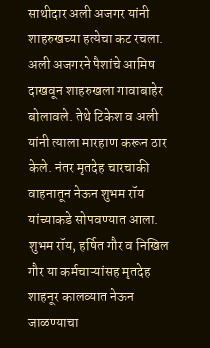साथीदार अली अजगर यांनी शाहरुखच्या हत्येचा कट रचला. अली अजगरने पैशांचे आमिष दाखवून शाहरुखला गावाबाहेर बोलावले. तेथे टिकेश व अली यांनी त्याला मारहाण करून ठार केले. नंतर मृतदेह चारचाकी वाहनातून नेऊन शुभम रॉय यांच्याकडे सोपवण्यात आला. शुभम रॉय, हर्षित गौर व निखिल गौर या कर्मचाऱ्यांसह मृतदेह शाहनूर कालव्यात नेऊन जाळण्याचा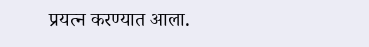प्रयत्न करण्यात आला.